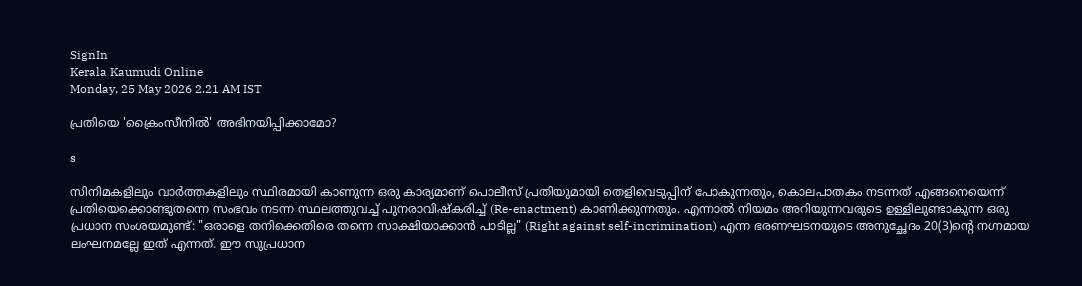SignIn
Kerala Kaumudi Online
Monday, 25 May 2026 2.21 AM IST

പ്രതിയെ 'ക്രൈംസീനിൽ' അഭിനയിപ്പിക്കാമോ?

s

സിനിമകളിലും വാർത്തകളിലും സ്ഥിരമായി കാണുന്ന ഒരു കാര്യമാണ് പൊലീസ് പ്രതിയുമായി തെളിവെടുപ്പിന് പോകുന്നതും, കൊലപാതകം നടന്നത് എങ്ങനെയെന്ന് പ്രതിയെക്കൊണ്ടുതന്നെ സംഭവം നടന്ന സ്ഥലത്തുവച്ച് പുനരാവിഷ്കരിച്ച് (Re-enactment) കാണിക്കുന്നതും. എന്നാൽ നിയമം അറിയുന്നവരുടെ ഉള്ളിലുണ്ടാകുന്ന ഒരു പ്രധാന സംശയമുണ്ട്: "ഒരാളെ തനിക്കെതിരെ തന്നെ സാക്ഷിയാക്കാൻ പാടില്ല" (Right against self-incrimination) എന്ന ഭരണഘടനയുടെ അനുച്ഛേദം 20(3)ന്റെ നഗ്നമായ ലംഘനമല്ലേ ഇത് എന്നത്. ഈ സുപ്രധാന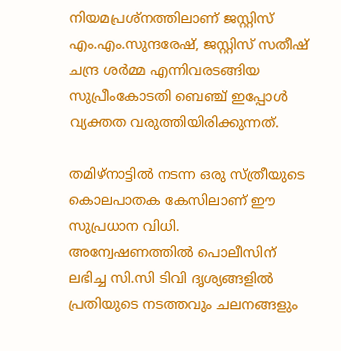നിയമപ്രശ്നത്തിലാണ് ജസ്റ്റിസ് എം.എം.സുന്ദരേഷ്, ജസ്റ്റിസ് സതീഷ് ചന്ദ്ര ശർമ്മ എന്നിവരടങ്ങിയ സുപ്രീംകോടതി ബെഞ്ച് ഇപ്പോൾ വ്യക്തത വരുത്തിയിരിക്കുന്നത്.

തമിഴ്‌നാട്ടിൽ നടന്ന ഒരു സ്ത്രീയുടെ കൊലപാതക കേസിലാണ് ഈ സുപ്രധാന വിധി. അന്വേഷണത്തിൽ പൊലീസിന് ലഭിച്ച സി.സി ടിവി ദൃശ്യങ്ങളിൽ പ്രതിയുടെ നടത്തവും ചലനങ്ങളും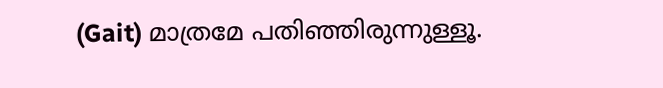(Gait) മാത്രമേ പതിഞ്ഞിരുന്നുള്ളൂ.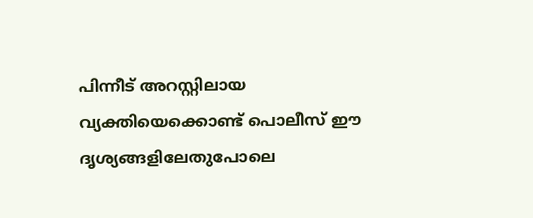പിന്നീട് അറസ്റ്റിലായ വ്യക്തിയെക്കൊണ്ട് പൊലീസ് ഈ ദൃശ്യങ്ങളിലേതുപോലെ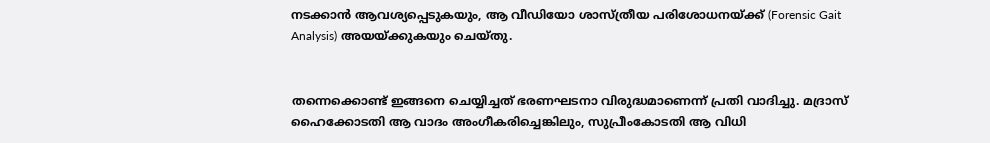നടക്കാൻ ആവശ്യപ്പെടുകയും, ആ വീഡിയോ ശാസ്ത്രീയ പരിശോധനയ്ക്ക് (Forensic Gait Analysis) അയയ്ക്കുകയും ചെയ്തു.


തന്നെക്കൊണ്ട് ഇങ്ങനെ ചെയ്യിച്ചത് ഭരണഘടനാ വിരുദ്ധമാണെന്ന് പ്രതി വാദിച്ചു. മദ്രാസ് ഹൈക്കോടതി ആ വാദം അംഗീകരിച്ചെങ്കിലും, സുപ്രീംകോടതി ആ വിധി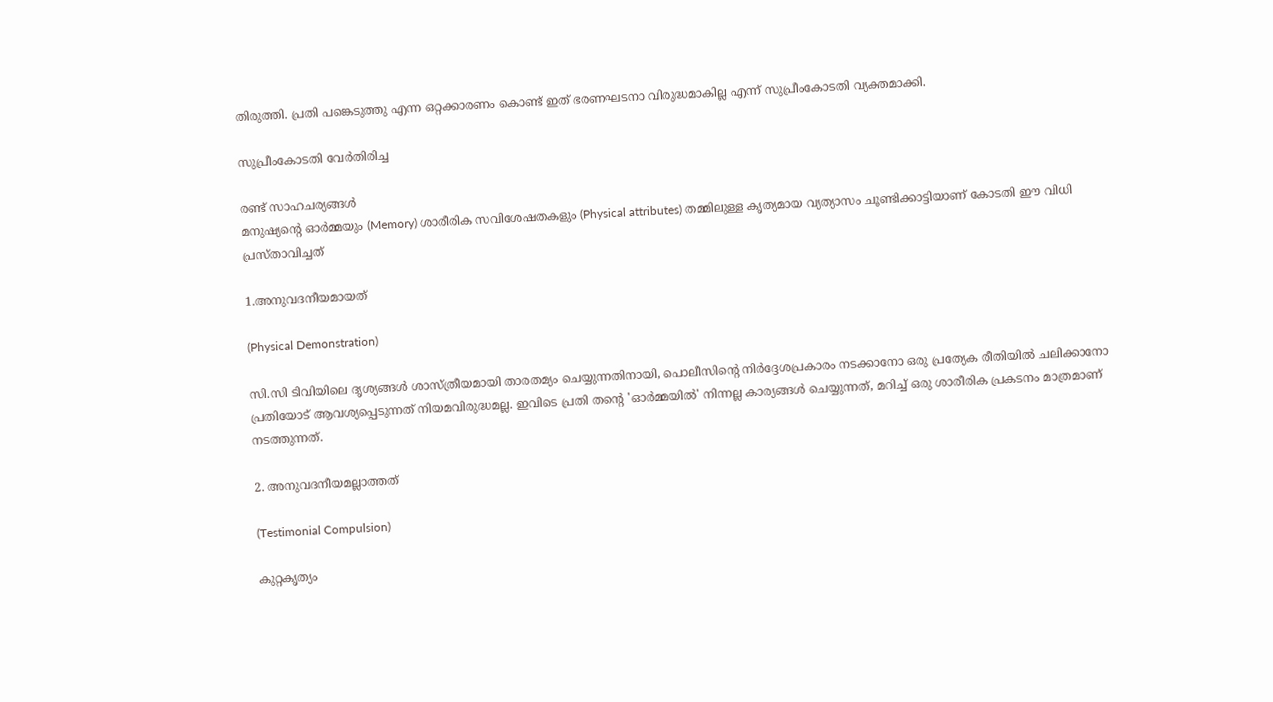തിരുത്തി. പ്രതി പങ്കെടുത്തു എന്ന ഒറ്റക്കാരണം കൊണ്ട് ഇത് ഭരണഘടനാ വിരുദ്ധമാകില്ല എന്ന് സുപ്രീംകോടതി വ്യക്തമാക്കി.

സുപ്രീംകോടതി വേർതിരിച്ച

രണ്ട് സാഹചര്യങ്ങൾ
മനുഷ്യന്റെ ഓർമ്മയും (Memory) ശാരീരിക സവിശേഷതകളും (Physical attributes) തമ്മിലുള്ള കൃത്യമായ വ്യത്യാസം ചൂണ്ടിക്കാട്ടിയാണ് കോടതി ഈ വിധി പ്രസ്താവിച്ചത്

1.അനുവദനീയമായത്

(Physical Demonstration)

സി.സി ടിവിയിലെ ദൃശ്യങ്ങൾ ശാസ്ത്രീയമായി താരതമ്യം ചെയ്യുന്നതിനായി, പൊലീസിന്റെ നിർദ്ദേശപ്രകാരം നടക്കാനോ ഒരു പ്രത്യേക രീതിയിൽ ചലിക്കാനോ പ്രതിയോട് ആവശ്യപ്പെടുന്നത് നിയമവിരുദ്ധമല്ല. ഇവിടെ പ്രതി തന്റെ 'ഓർമ്മയിൽ' നിന്നല്ല കാര്യങ്ങൾ ചെയ്യുന്നത്, മറിച്ച് ഒരു ശാരീരിക പ്രകടനം മാത്രമാണ് നടത്തുന്നത്.

2. അനുവദനീയമല്ലാത്തത്

(Testimonial Compulsion)

കുറ്റകൃത്യം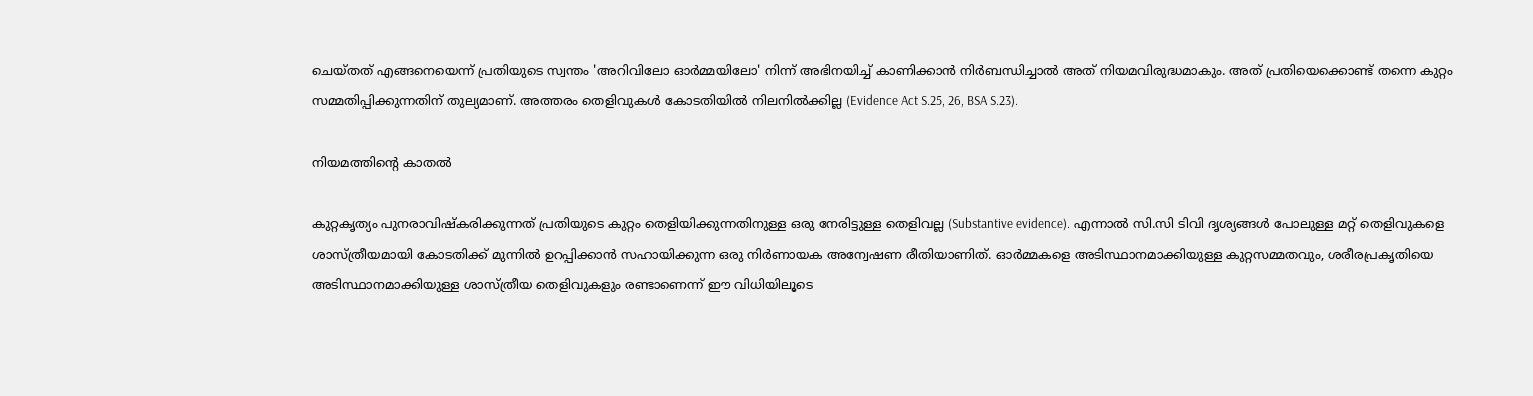ചെയ്തത് എങ്ങനെയെന്ന് പ്രതിയുടെ സ്വന്തം 'അറിവിലോ ഓർമ്മയിലോ' നിന്ന് അഭിനയിച്ച് കാണിക്കാൻ നിർബന്ധിച്ചാൽ അത് നിയമവിരുദ്ധമാകും. അത് പ്രതിയെക്കൊണ്ട് തന്നെ കുറ്റം സമ്മതിപ്പിക്കുന്നതിന് തുല്യമാണ്. അത്തരം തെളിവുകൾ കോടതിയിൽ നിലനിൽക്കില്ല (Evidence Act S.25, 26, BSA S.23).

നിയമത്തിന്റെ കാതൽ

കുറ്റകൃത്യം പുനരാവിഷ്കരിക്കുന്നത് പ്രതിയുടെ കുറ്റം തെളിയിക്കുന്നതിനുള്ള ഒരു നേരിട്ടുള്ള തെളിവല്ല (Substantive evidence). എന്നാൽ സി.സി ടിവി ദൃശ്യങ്ങൾ പോലുള്ള മറ്റ് തെളിവുകളെ ശാസ്ത്രീയമായി കോടതിക്ക് മുന്നിൽ ഉറപ്പിക്കാൻ സഹായിക്കുന്ന ഒരു നിർണായക അന്വേഷണ രീതിയാണിത്. ഓർമ്മകളെ അടിസ്ഥാനമാക്കിയുള്ള കുറ്റസമ്മതവും, ശരീരപ്രകൃതിയെ അടിസ്ഥാനമാക്കിയുള്ള ശാസ്ത്രീയ തെളിവുകളും രണ്ടാണെന്ന് ഈ വിധിയിലൂടെ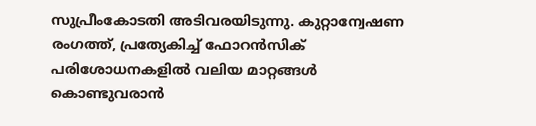സുപ്രീംകോടതി അടിവരയിടുന്നു. കുറ്റാന്വേഷണ രംഗത്ത്, പ്രത്യേകിച്ച് ഫോറൻസിക് പരിശോധനകളിൽ വലിയ മാറ്റങ്ങൾ കൊണ്ടുവരാൻ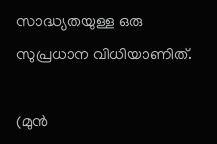സാദ്ധ്യതയുള്ള ഒരു സുപ്രധാന വിധിയാണിത്.

(മുൻ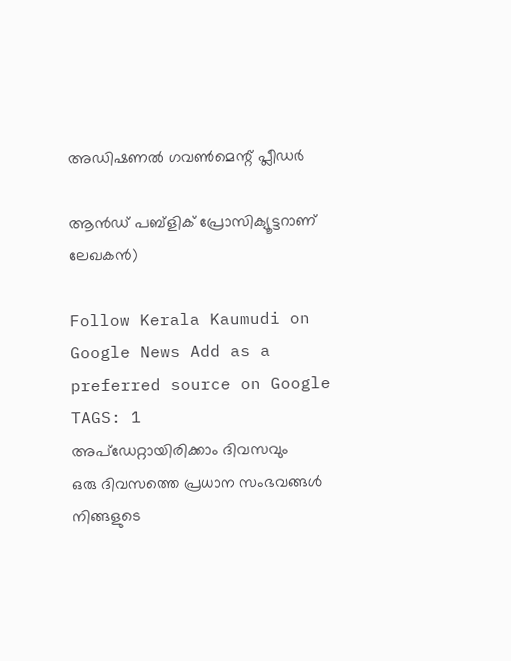അഡിഷണൽ ഗവൺമെന്റ് പ്ലീഡർ

ആൻഡ് പബ്ളിക് പ്രോസിക്യൂട്ടറാണ് ലേഖകൻ)

Follow Kerala Kaumudi on Google News Add as a preferred source on Google
TAGS: 1
അപ്ഡേറ്റായിരിക്കാം ദിവസവും
ഒരു ദിവസത്തെ പ്രധാന സംഭവങ്ങൾ നിങ്ങളുടെ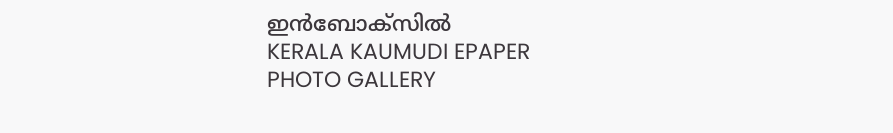ഇൻബോക്സിൽ
KERALA KAUMUDI EPAPER
PHOTO GALLERY